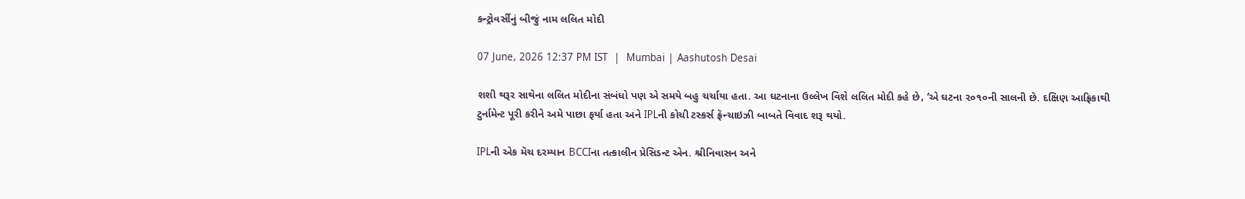કન્ટ્રોવર્સીનું બીજું નામ લલિત મોદી

07 June, 2026 12:37 PM IST  |  Mumbai | Aashutosh Desai

શશી થરૂર સાથેના લલિત મોદીના સંબંધો પણ એ સમયે બહુ ચર્ચાયા હતા. આ ઘટનાના ઉલ્લેખ વિશે લલિત મોદી કહે છે, ‘એ ઘટના ૨૦૧૦ની સાલની છે. દક્ષિણ આફ્રિકાથી ટુર્નામેન્ટ પૂરી કરીને અમે પાછા ફર્યા હતા અને IPLની કોચી ટસ્કર્સ ફ્રૅન્ચાઇઝી બાબતે વિવાદ શરૂ થયો.

IPLની એક મૅચ દરમ્યાન BCCIના તત્કાલીન પ્રેસિડન્ટ એન. શ્રીનિવાસન અને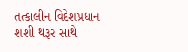તત્કાલીન વિદેશપ્રધાન શશી થરૂર સાથે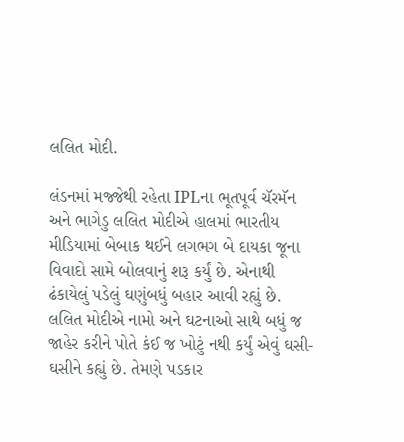લલિત મોદી.

લંડનમાં મજ્જેથી રહેતા IPLના ભૂતપૂર્વ ચૅરમૅન અને ભાગેડુ લલિત મોદીએ હાલમાં ભારતીય મીડિયામાં બેબાક થઈને લગભગ બે દાયકા જૂના વિવાદો સામે બોલવાનું શરૂ કર્યું છે. એનાથી ઢંકાયેલું પડેલું ઘણુંબધું બહાર આવી રહ્યું છે. લલિત મોદીએ નામો અને ઘટનાઓ સાથે બધું જ જાહેર કરીને પોતે કંઈ જ ખોટું નથી કર્યું એવું ઘસી-ઘસીને કહ્યું છે. તેમણે પડકાર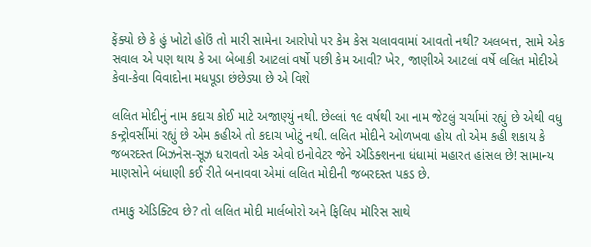ફેંક્યો છે કે હું ખોટો હોઉં તો મારી સામેના આરોપો પર કેમ કેસ ચલાવવામાં આવતો નથી? અલબત્ત, સામે એક સવાલ એ પણ થાય કે આ બેબાકી આટલાં વર્ષો પછી કેમ આવી? ખેર, જાણીએ આટલાં વર્ષે લલિત મોદીએ કેવા-કેવા વિવાદોના મધપૂડા છંછેડ્યા છે એ વિશે

લલિત મોદીનું નામ કદાચ કોઈ માટે અજાણ્યું નથી. છેલ્લાં ૧૯ વર્ષથી આ નામ જેટલું ચર્ચામાં રહ્યું છે એથી વધુ કન્ટ્રોવર્સીમાં રહ્યું છે એમ કહીએ તો કદાચ ખોટું નથી. લલિત મોદીને ઓળખવા હોય તો એમ કહી શકાય કે  જબરદસ્ત બિઝનેસ-સૂઝ ધરાવતો એક એવો ઇનોવેટર જેને ઍડિક્શનના ધંધામાં મહારત હાંસલ છે! સામાન્ય માણસોને બંધાણી કઈ રીતે બનાવવા એમાં લલિત મોદીની જબરદસ્ત પકડ છે.

તમાકુ ઍડિક્ટિવ છે? તો લલિત મોદી માર્લબોરો અને ફિલિપ મૉરિસ સાથે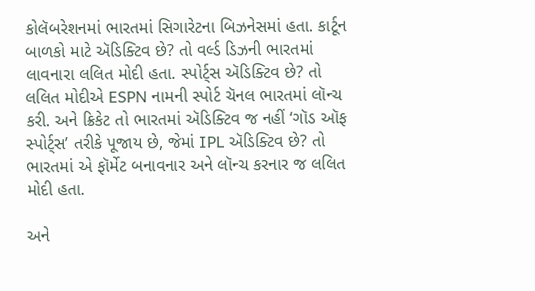કોલૅબરેશનમાં ભારતમાં સિગારેટના બિઝનેસમાં હતા. કાર્ટૂન બાળકો માટે ઍડિક્ટિવ છે? તો વર્લ્ડ ડિઝની ભારતમાં લાવનારા લલિત મોદી હતા. સ્પોર્ટ્સ ઍડિક્ટિવ છે? તો લલિત મોદીએ ESPN નામની સ્પોર્ટ ચૅનલ ભારતમાં લૉન્ચ કરી. અને ક્રિકેટ તો ભારતમાં ઍડિક્ટિવ જ નહીં ‘ગૉડ ઑફ સ્પોર્ટ્સ’ તરીકે પૂજાય છે, જેમાં IPL ઍડિક્ટિવ છે? તો ભારતમાં એ ફૉર્મેટ બનાવનાર અને લૉન્ચ કરનાર જ લલિત મોદી હતા.

અને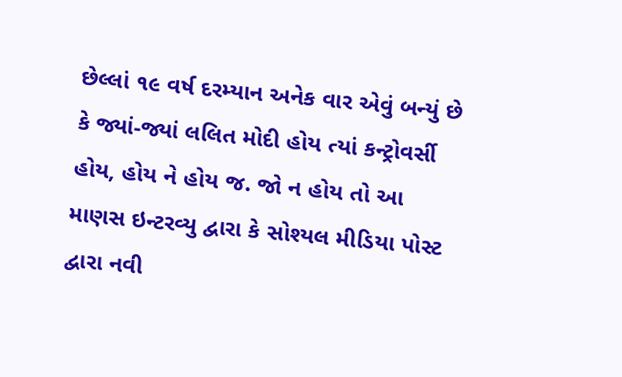છેલ્લાં ૧૯ વર્ષ દરમ્યાન અનેક વાર એવું બન્યું છે કે જ્યાં-જ્યાં લલિત મોદી હોય ત્યાં કન્ટ્રોવર્સી હોય, હોય ને હોય જ. જો ન હોય તો આ માણસ ઇન્ટરવ્યુ દ્વારા કે સોશ્યલ મીડિયા પોસ્ટ દ્વારા નવી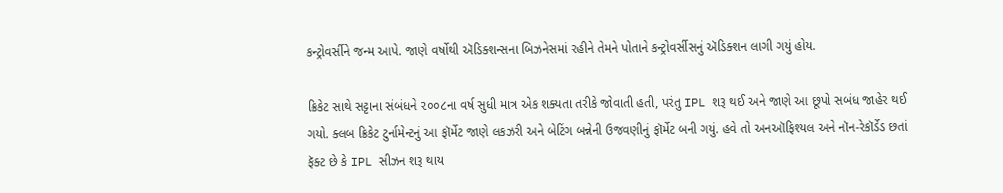કન્ટ્રોવર્સીને જન્મ આપે. જાણે વર્ષોથી ઍડિક્શન્સના બિઝનેસમાં રહીને તેમને પોતાને કન્ટ્રોવર્સીસનું ઍડિક્શન લાગી ગયું હોય.

ક્રિકેટ સાથે સટ્ટાના સંબંધને ૨૦૦૮ના વર્ષ સુધી માત્ર એક શક્યતા તરીકે જોવાતી હતી, પરંતુ IPL શરૂ થઈ અને જાણે આ છૂપો સબંધ જાહેર થઈ ગયો. ક્લબ ક્રિકેટ ટુર્નામેન્ટનું આ ફૉર્મેટ જાણે લકઝરી અને બેટિંગ બન્નેની ઉજવણીનું ફૉર્મેટ બની ગયું. હવે તો અનઑફિશ્યલ અને નૉન-રેકૉર્ડેડ છતાં ફૅક્ટ છે કે IPL સીઝન શરૂ થાય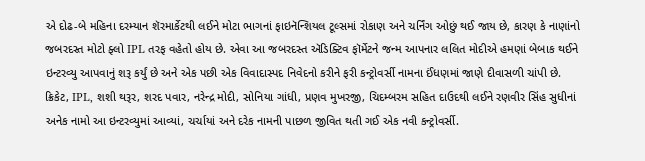એ દોઢ-બે મહિના દરમ્યાન શૅરમાર્કેટથી લઈને મોટા ભાગનાં ફાઇનૅન્શિયલ ટૂલ્સમાં રોકાણ અને ચર્નિંગ ઓછું થઈ જાય છે, કારણ કે નાણાંનો જબરદસ્ત મોટો ફ્લો IPL તરફ વહેતો હોય છે. એવા આ જબરદસ્ત ઍડિક્ટિવ ફૉર્મેટને જન્મ આપનાર લલિત મોદીએ હમણાં બેબાક થઈને ઇન્ટરવ્યુ આપવાનું શરૂ કર્યું છે અને એક પછી એક વિવાદાસ્પદ નિવેદનો કરીને ફરી કન્ટ્રોવર્સી નામના ઈંધણમાં જાણે દીવાસળી ચાંપી છે. ક્રિકેટ, IPL, શશી થરૂર, શરદ પવાર, નરેન્દ્ર મોદી, સોનિયા ગાંધી, પ્રણવ મુખરજી, ચિદમ્બરમ સહિત દાઉદથી લઈને રણવીર સિંહ સુધીનાં અનેક નામો આ ઇન્ટરવ્યુમાં આવ્યાં, ચર્ચાયાં અને દરેક નામની પાછળ જીવિત થતી ગઈ એક નવી કન્ટ્રોવર્સી.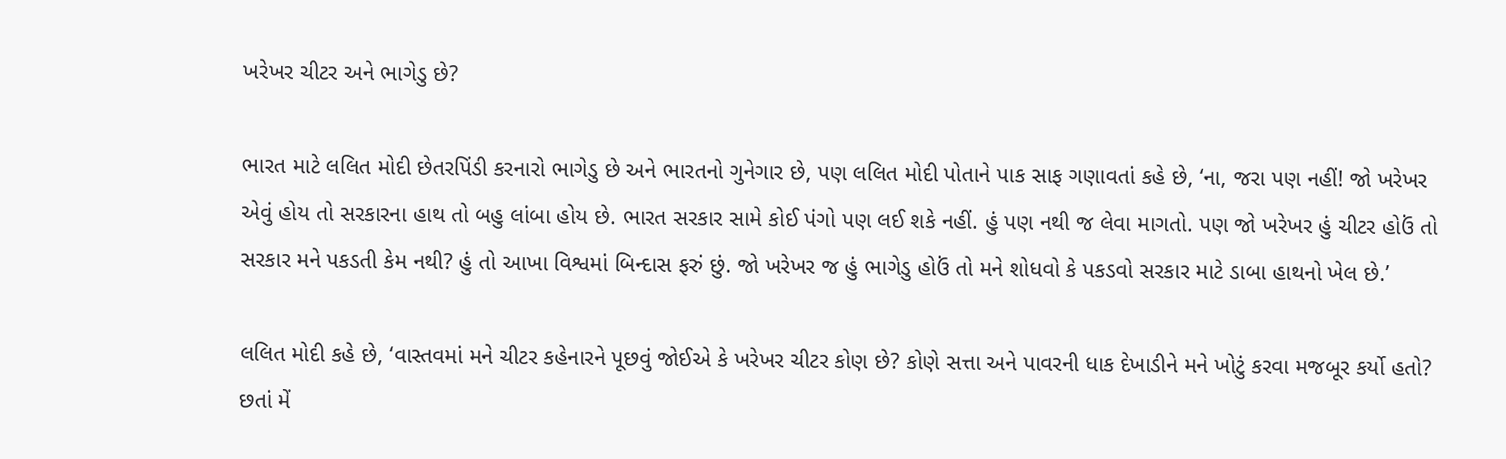ખરેખર ચીટર અને ભાગેડુ છે?

ભારત માટે લલિત મોદી છેતરપિંડી કરનારો ભાગેડુ છે અને ભારતનો ગુનેગાર છે, પણ લલિત મોદી પોતાને પાક સાફ ગણાવતાં કહે છે, ‘ના, જરા પણ નહીં! જો ખરેખર એવું હોય તો સરકારના હાથ તો બહુ લાંબા હોય છે. ભારત સરકાર સામે કોઈ પંગો પણ લઈ શકે નહીં. હું પણ નથી જ લેવા માગતો. પણ જો ખરેખર હું ચીટર હોઉં તો સરકાર મને પકડતી કેમ નથી? હું તો આખા વિશ્વમાં બિન્દાસ ફરું છું. જો ખરેખર જ હું ભાગેડુ હોઉં તો મને શોધવો કે પકડવો સરકાર માટે ડાબા હાથનો ખેલ છે.’

લલિત મોદી કહે છે, ‘વાસ્તવમાં મને ચીટર કહેનારને પૂછવું જોઈએ કે ખરેખર ચીટર કોણ છે? કોણે સત્તા અને પાવરની ધાક દેખાડીને મને ખોટું કરવા મજબૂર કર્યો હતો? છતાં મેં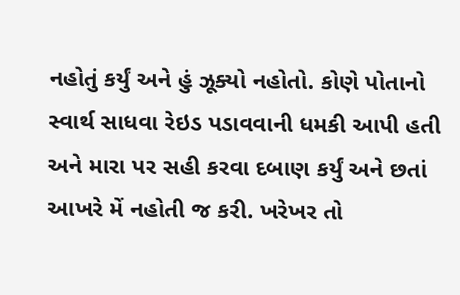નહોતું કર્યું અને હું ઝૂક્યો નહોતો. કોણે પોતાનો સ્વાર્થ સાધવા રેઇડ પડાવવાની ધમકી આપી હતી અને મારા પર સહી કરવા દબાણ કર્યું અને છતાં આખરે મેં નહોતી જ કરી. ખરેખર તો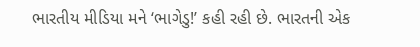ભારતીય મીડિયા મને ‘ભાગેડુ!’ કહી રહી છે. ભારતની એક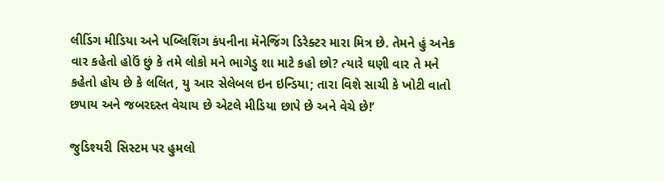લીડિંગ મીડિયા અને પબ્લિશિંગ કંપનીના મૅનેજિંગ ડિરેક્ટર મારા મિત્ર છે. તેમને હું અનેક વાર કહેતો હોઉં છું કે તમે લોકો મને ભાગેડુ શા માટે કહો છો? ત્યારે ઘણી વાર તે મને કહેતો હોય છે કે લલિત, યુ આર સેલેબલ ઇન ઇન્ડિયા; તારા વિશે સાચી કે ખોટી વાતો છપાય અને જબરદસ્ત વેચાય છે એટલે મીડિયા છાપે છે અને વેચે છે!’

જુડિશ્યરી સિસ્ટમ પર હુમલો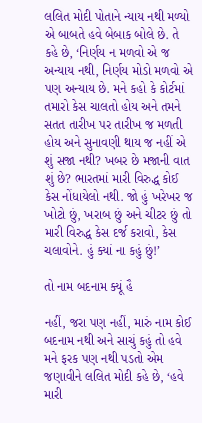લલિત મોદી પોતાને ન્યાય નથી મળ્યો એ બાબતે હવે બેબાક બોલે છે. તે કહે છે, ‘નિર્ણય ન મળવો એ જ અન્યાય નથી, નિર્ણય મોડો મળવો એ પણ અન્યાય છે. મને કહો કે કોર્ટમાં તમારો કેસ ચાલતો હોય અને તમને સતત તારીખ પર તારીખ જ મળતી હોય અને સુનાવણી થાય જ નહીં એ શું સજા નથી? ખબર છે મજાની વાત શું છે? ભારતમાં મારી વિરુદ્ધ કોઈ કેસ નોંધાયેલો નથી. જો હું ખરેખર જ ખોટો છું, ખરાબ છું અને ચીટર છું તો મારી વિરુદ્ધ કેસ દર્જ કરાવો, કેસ ચલાવોને. હું ક્યાં ના કહું છું!’

તો નામ બદનામ ક્યૂં હૈ

નહીં, જરા પણ નહીં, મારું નામ કોઈ બદનામ નથી અને સાચું કહું તો હવે મને ફરક પણ નથી પડતો એમ જણાવીને લલિત મોદી કહે છે, ‘હવે મારી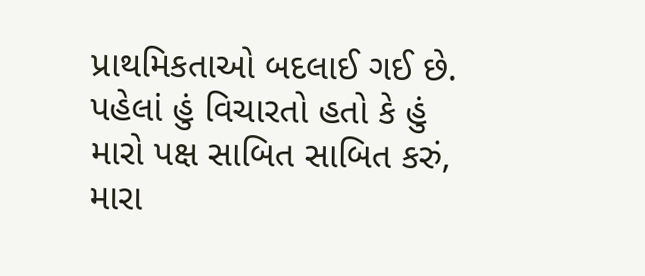પ્રાથમિકતાઓ બદલાઈ ગઈ છે. પહેલાં હું વિચારતો હતો કે હું મારો પક્ષ સાબિત સાબિત કરું, મારા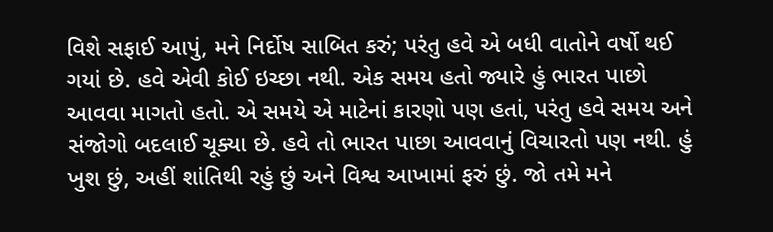વિશે સફાઈ આપું, મને નિર્દોષ સાબિત કરું; પરંતુ હવે એ બધી વાતોને વર્ષો થઈ ગયાં છે. હવે એવી કોઈ ઇચ્છા નથી. એક સમય હતો જ્યારે હું ભારત પાછો આવવા માગતો હતો. એ સમયે એ માટેનાં કારણો પણ હતાં, પરંતુ હવે સમય અને સંજોગો બદલાઈ ચૂક્યા છે. હવે તો ભારત પાછા આવવાનું વિચારતો પણ નથી. હું ખુશ છું, અહીં શાંતિથી રહું છું અને વિશ્વ આખામાં ફરું છું. જો તમે મને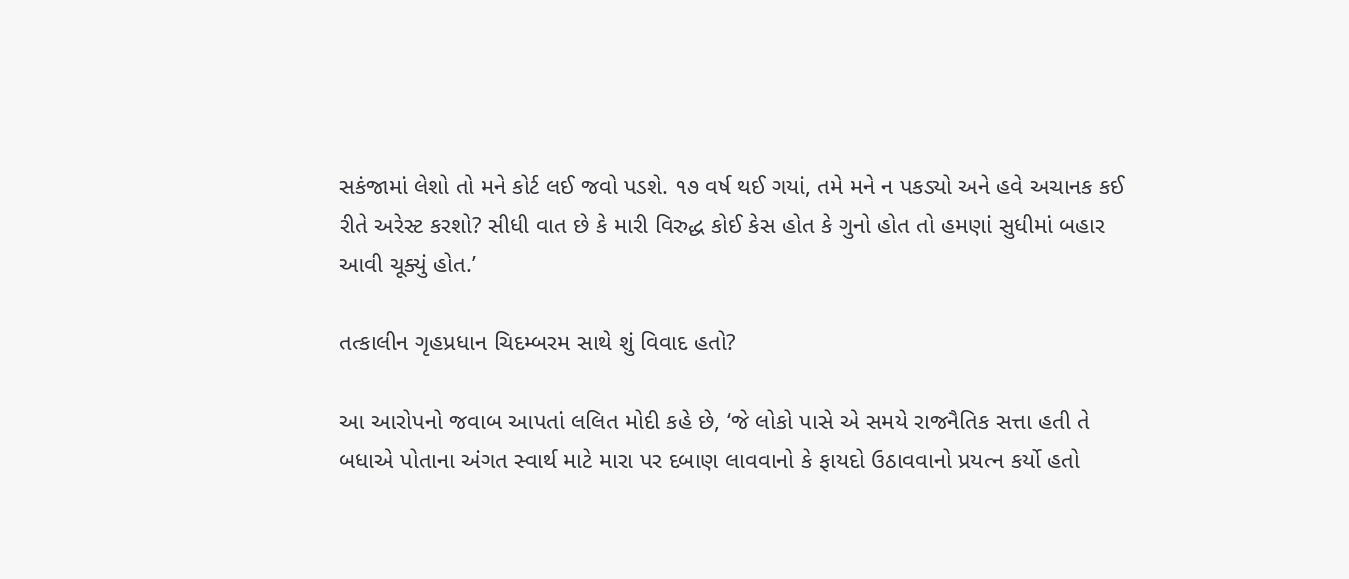સકંજામાં લેશો તો મને કોર્ટ લઈ જવો પડશે. ૧૭ વર્ષ થઈ ગયાં, તમે મને ન પકડ્યો અને હવે અચાનક કઈ રીતે અરેસ્ટ કરશો? સીધી વાત છે કે મારી વિરુદ્ધ કોઈ કેસ હોત કે ગુનો હોત તો હમણાં સુધીમાં બહાર આવી ચૂક્યું હોત.’

તત્કાલીન ગૃહપ્રધાન ચિદમ્બરમ સાથે શું વિવાદ હતો?

આ આરોપનો જવાબ આપતાં લલિત મોદી કહે છે, ‘જે લોકો પાસે એ સમયે રાજનૈતિક સત્તા હતી તે બધાએ પોતાના અંગત સ્વાર્થ માટે મારા પર દબાણ લાવવાનો કે ફાયદો ઉઠાવવાનો પ્રયત્ન કર્યો હતો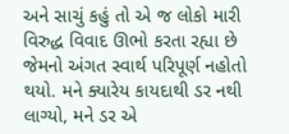અને સાચું કહું તો એ જ લોકો મારી વિરુદ્ધ વિવાદ ઊભો કરતા રહ્યા છે જેમનો અંગત સ્વાર્થ પરિપૂર્ણ નહોતો થયો. મને ક્યારેય કાયદાથી ડર નથી લાગ્યો, મને ડર એ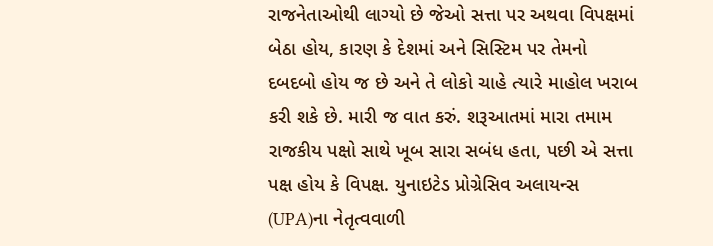રાજનેતાઓથી લાગ્યો છે જેઓ સત્તા પર અથવા વિપક્ષમાં બેઠા હોય, કારણ કે દેશમાં અને સિસ્ટિમ પર તેમનો દબદબો હોય જ છે અને તે લોકો ચાહે ત્યારે માહોલ ખરાબ કરી શકે છે. મારી જ વાત કરું. શરૂઆતમાં મારા તમામ રાજકીય પક્ષો સાથે ખૂબ સારા સબંધ હતા, પછી એ સત્તા પક્ષ હોય કે વિપક્ષ. યુનાઇટેડ પ્રોગ્રેસિવ અલાયન્સ (UPA)ના નેતૃત્વવાળી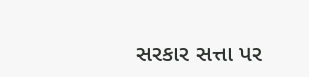સરકાર સત્તા પર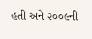હતી અને ૨૦૦૯ની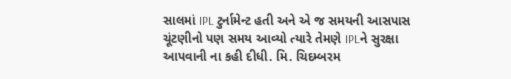સાલમાં IPL ટુર્નામેન્ટ હતી અને એ જ સમયની આસપાસ ચૂંટણીનો પણ સમય આવ્યો ત્યારે તેમણે IPLને સુરક્ષા આપવાની ના કહી દીધી. મિ. ચિદમ્બરમ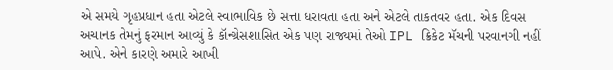એ સમયે ગૃહપ્રધાન હતા એટલે સ્વાભાવિક છે સત્તા ધરાવતા હતા અને એટલે તાકતવર હતા. એક દિવસ અચાનક તેમનું ફરમાન આવ્યું કે કૉન્ગ્રેસશાસિત એક પણ રાજ્યમાં તેઓ IPL ક્રિકેટ મૅચની પરવાનગી નહીં આપે. એને કારણે અમારે આખી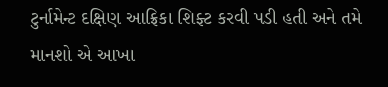ટુર્નામેન્ટ દક્ષિણ આફ્રિકા શિફ્ટ કરવી પડી હતી અને તમે માનશો એ આખા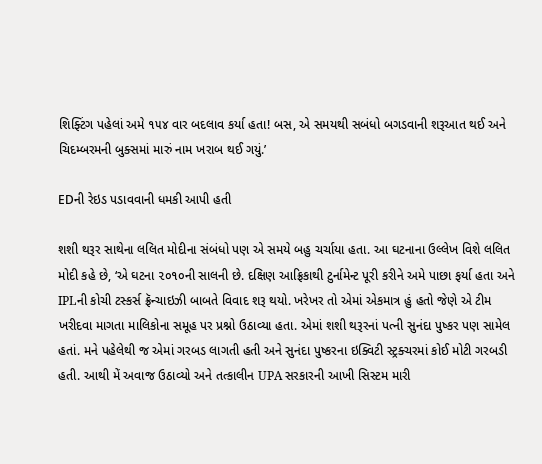શિફ્ટિંગ પહેલાં અમે ૧૫૪ વાર બદલાવ કર્યા હતા! બસ, એ સમયથી સબંધો બગડવાની શરૂઆત થઈ અને ચિદમ્બરમની બુક્સમાં મારું નામ ખરાબ થઈ ગયું.’

EDની રેઇડ પડાવવાની ધમકી આપી હતી

શશી થરૂર સાથેના લલિત મોદીના સંબંધો પણ એ સમયે બહુ ચર્ચાયા હતા. આ ઘટનાના ઉલ્લેખ વિશે લલિત મોદી કહે છે, ‘એ ઘટના ૨૦૧૦ની સાલની છે. દક્ષિણ આફ્રિકાથી ટુર્નામેન્ટ પૂરી કરીને અમે પાછા ફર્યા હતા અને IPLની કોચી ટસ્કર્સ ફ્રૅન્ચાઇઝી બાબતે વિવાદ શરૂ થયો. ખરેખર તો એમાં એકમાત્ર હું હતો જેણે એ ટીમ ખરીદવા માગતા માલિકોના સમૂહ પર પ્રશ્નો ઉઠાવ્યા હતા. એમાં શશી થરૂરનાં પત્ની સુનંદા પુષ્કર પણ સામેલ હતાં. મને પહેલેથી જ એમાં ગરબડ લાગતી હતી અને સુનંદા પુષ્કરના ઇક્વિટી સ્ટ્રક્ચરમાં કોઈ મોટી ગરબડી હતી. આથી મેં અવાજ ઉઠાવ્યો અને તત્કાલીન UPA સરકારની આખી સિસ્ટમ મારી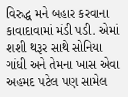વિરુદ્ધ મને બહાર કરવાના કાવાદાવામાં મંડી પડી. એમાં શશી થરૂર સાથે સોનિયા ગાંધી અને તેમના ખાસ એવા અહમદ પટેલ પણ સામેલ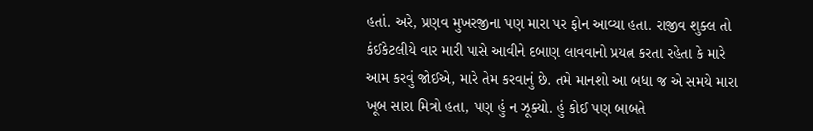હતાં. અરે, પ્રણવ મુખરજીના પણ મારા પર ફોન આવ્યા હતા. રાજીવ શુક્લ તો કંઈકેટલીયે વાર મારી પાસે આવીને દબાણ લાવવાનો પ્રયત્ન કરતા રહેતા કે મારે આમ કરવું જોઈએ, મારે તેમ કરવાનું છે. તમે માનશો આ બધા જ એ સમયે મારા ખૂબ સારા મિત્રો હતા, પણ હું ન ઝૂક્યો. હું કોઈ પણ બાબતે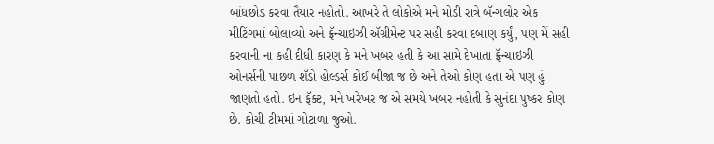બાંધછોડ કરવા તૈયાર નહોતો. આખરે તે લોકોએ મને મોડી રાત્રે બૅન્ગલોર એક મીટિંગમાં બોલાવ્યો અને ફ્રૅન્ચાઇઝી ઍગ્રીમેન્ટ પર સહી કરવા દબાણ કર્યું, પણ મેં સહી કરવાની ના કહી દીધી કારણ કે મને ખબર હતી કે આ સામે દેખાતા ફ્રૅન્ચાઇઝી ઓનર્સની પાછળ શૅડો હોલ્ડર્સ કોઈ બીજા જ છે અને તેઓ કોણ હતા એ પણ હું જાણતો હતો. ઇન ફૅક્ટ, મને ખરેખર જ એ સમયે ખબર નહોતી કે સુનંદા પુષ્કર કોણ છે. કોચી ટીમમાં ગોટાળા જુઓ.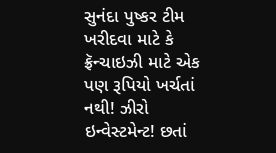સુનંદા પુષ્કર ટીમ ખરીદવા માટે કે ફ્રૅન્ચાઇઝી માટે એક પણ રૂપિયો ખર્ચતાં નથી! ઝીરો ઇન્વેસ્ટમેન્ટ! છતાં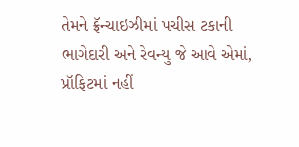તેમને ફ્રૅન્ચાઇઝીમાં પચીસ ટકાની ભાગેદારી અને રેવન્યુ જે આવે એમાં, પ્રૉફિટમાં નહીં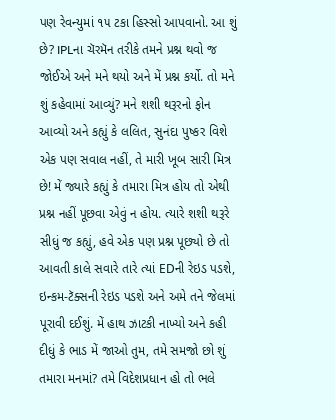પણ રેવન્યુમાં ૧૫ ટકા હિસ્સો આપવાનો. આ શું છે? IPLના ચૅરમૅન તરીકે તમને પ્રશ્ન થવો જ જોઈએ અને મને થયો અને મેં પ્રશ્ન કર્યો. તો મને શું કહેવામાં આવ્યું? મને શશી થરૂરનો ફોન આવ્યો અને કહ્યું કે લલિત, સુનંદા પુષ્કર વિશે એક પણ સવાલ નહીં, તે મારી ખૂબ સારી મિત્ર છે! મેં જ્યારે કહ્યું કે તમારા મિત્ર હોય તો એથી પ્રશ્ન નહીં પૂછવા એવું ન હોય. ત્યારે શશી થરૂરે સીધું જ કહ્યું, હવે એક પણ પ્રશ્ન પૂછ્યો છે તો આવતી કાલે સવારે તારે ત્યાં EDની રેઇડ પડશે, ઇન્કમ-ટૅક્સની રેઇડ પડશે અને અમે તને જેલમાં પૂરાવી દઈશું. મેં હાથ ઝાટકી નાખ્યો અને કહી દીધું કે ભાડ મેં જાઓ તુમ, તમે સમજો છો શું તમારા મનમાં? તમે વિદેશપ્રધાન હો તો ભલે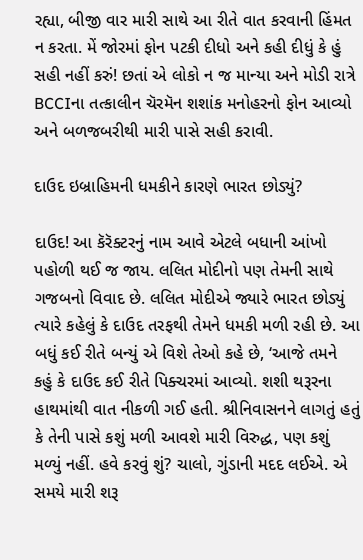રહ્યા, બીજી વાર મારી સાથે આ રીતે વાત કરવાની હિંમત ન કરતા. મેં જોરમાં ફોન પટકી દીધો અને કહી દીધું કે હું સહી નહીં કરું! છતાં એ લોકો ન જ માન્યા અને મોડી રાત્રે BCCIના તત્કાલીન ચૅરમૅન શશાંક મનોહરનો ફોન આવ્યો અને બળજબરીથી મારી પાસે સહી કરાવી.

દાઉદ ઇબ્રાહિમની ધમકીને કારણે ભારત છોડ્યું?

દાઉદ! આ કૅરૅક્ટરનું નામ આવે એટલે બધાની આંખો પહોળી થઈ જ જાય. લલિત મોદીનો પણ તેમની સાથે ગજબનો વિવાદ છે. લલિત મોદીએ જ્યારે ભારત છોડ્યું ત્યારે કહેલું કે દાઉદ તરફથી તેમને ધમકી મળી રહી છે. આ બધું કઈ રીતે બન્યું એ વિશે તેઓ કહે છે, ‘આજે તમને કહું કે દાઉદ કઈ રીતે પિક્ચરમાં આવ્યો. શશી થરૂરના હાથમાંથી વાત નીકળી ગઈ હતી. શ્રીનિવાસનને લાગતું હતું કે તેની પાસે કશું મળી આવશે મારી વિરુદ્ધ, પણ કશું મળ્યું નહીં. હવે કરવું શું? ચાલો, ગુંડાની મદદ લઈએ. એ સમયે મારી શરૂ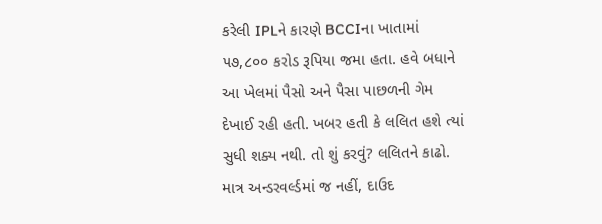કરેલી IPLને કારણે BCCIના ખાતામાં ૫૭,૮૦૦ કરોડ રૂપિયા જમા હતા. હવે બધાને આ ખેલમાં પૈસો અને પૈસા પાછળની ગેમ દેખાઈ રહી હતી. ખબર હતી કે લલિત હશે ત્યાં સુધી શક્ય નથી. તો શું કરવું? લલિતને કાઢો. માત્ર અન્ડરવર્લ્ડમાં જ નહીં, દાઉદ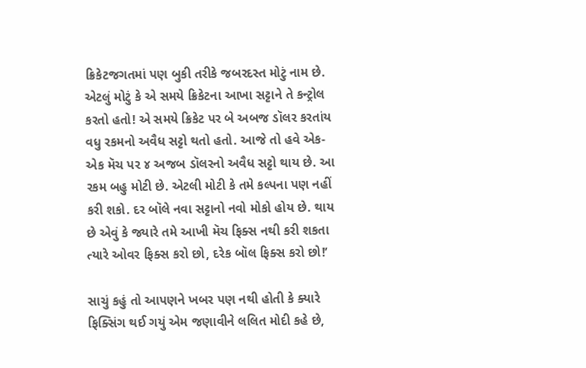ક્રિકેટજગતમાં પણ બુકી તરીકે જબરદસ્ત મોટું નામ છે. એટલું મોટું કે એ સમયે ક્રિકેટના આખા સટ્ટાને તે કન્ટ્રોલ કરતો હતો! એ સમયે ક્રિકેટ પર બે અબજ ડૉલર કરતાંય વધુ રકમનો અવૈધ સટ્ટો થતો હતો. આજે તો હવે એક-એક મૅચ પર ૪ અજબ ડૉલરનો અવૈધ સટ્ટો થાય છે. આ રકમ બહુ મોટી છે. એટલી મોટી કે તમે કલ્પના પણ નહીં કરી શકો. દર બૉલે નવા સટ્ટાનો નવો મોકો હોય છે. થાય છે એવું કે જ્યારે તમે આખી મૅચ ફિક્સ નથી કરી શકતા ત્યારે ઓવર ફિક્સ કરો છો, દરેક બૉલ ફિક્સ કરો છો!’

સાચું કહું તો આપણને ખબર પણ નથી હોતી કે ક્યારે ફિક્સિંગ થઈ ગયું એમ જણાવીને લલિત મોદી કહે છે,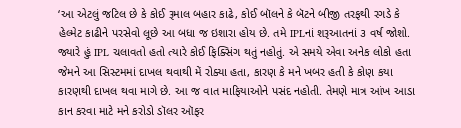‘આ એટલું જટિલ છે કે કોઈ રૂમાલ બહાર કાઢે, કોઈ બૉલને કે બૅટને બીજી તરફથી રગડે કે હેલ્મેટ કાઢીને પરસેવો લૂછે આ બધા જ ઇશારા હોય છે. તમે IPLનાં શરૂઆતનાં ૩ વર્ષ જોશો. જ્યારે હું IPL ચલાવતો હતો ત્યારે કોઈ ફિક્સિંગ થતું નહોતું. એ સમયે એવા અનેક લોકો હતા જેમને આ સિસ્ટમમાં દાખલ થવાથી મેં રોક્યા હતા, કારણ કે મને ખબર હતી કે કોણ કયા કારણથી દાખલ થવા માગે છે. આ જ વાત માફિયાઓને પસંદ નહોતી. તેમણે માત્ર આંખ આડા કાન કરવા માટે મને કરોડો ડૉલર ઑફર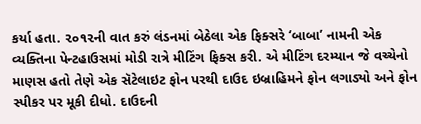કર્યા હતા. ૨૦૧૨ની વાત કરું લંડનમાં બેઠેલા એક ફિક્સરે ‘બાબા’ નામની એક વ્યક્તિના પેન્ટહાઉસમાં મોડી રાત્રે મીટિંગ ફિક્સ કરી. એ મીટિંગ દરમ્યાન જે વચ્ચેનો માણસ હતો તેણે એક સૅટેલાઇટ ફોન પરથી દાઉદ ઇબ્રાહિમને ફોન લગાડ્યો અને ફોન સ્પીકર પર મૂકી દીધો. દાઉદની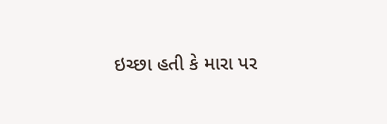ઇચ્છા હતી કે મારા પર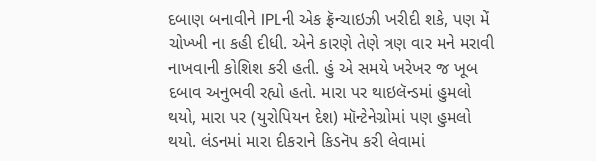દબાણ બનાવીને IPLની એક ફ્રૅન્ચાઇઝી ખરીદી શકે, પણ મેં ચોખ્ખી ના કહી દીધી. એને કારણે તેણે ત્રણ વાર મને મરાવી નાખવાની કોશિશ કરી હતી. હું એ સમયે ખરેખર જ ખૂબ દબાવ અનુભવી રહ્યો હતો. મારા પર થાઇલૅન્ડમાં હુમલો થયો, મારા પર (યુરોપિયન દેશ) મૉન્ટેનેગ્રોમાં પણ હુમલો થયો. લંડનમાં મારા દીકરાને કિડનૅપ કરી લેવામાં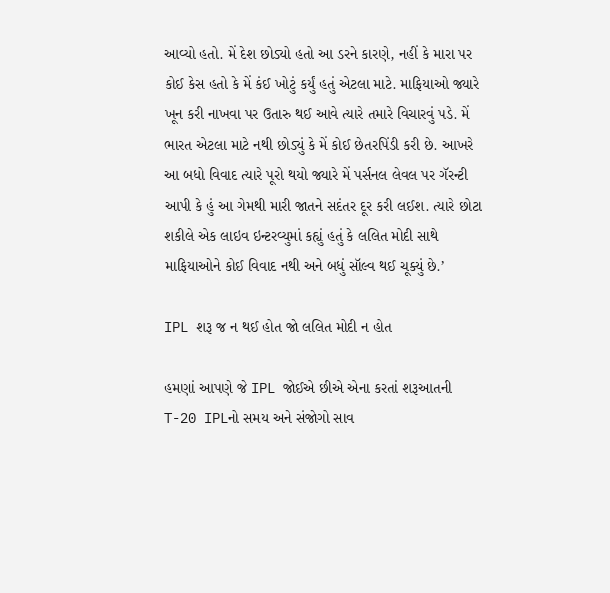આવ્યો હતો. મેં દેશ છોડ્યો હતો આ ડરને કારણે, નહીં કે મારા પર કોઈ કેસ હતો કે મેં કંઈ ખોટું કર્યું હતું એટલા માટે. માફિયાઓ જ્યારે ખૂન કરી નાખવા પર ઉતારુ થઈ આવે ત્યારે તમારે વિચારવું પડે. મેં ભારત એટલા માટે નથી છોડ્યું કે મેં કોઈ છેતરપિંડી કરી છે. આખરે આ બધો વિવાદ ત્યારે પૂરો થયો જ્યારે મેં પર્સનલ લેવલ પર ગૅરન્ટી આપી કે હું આ ગેમથી મારી જાતને સદંતર દૂર કરી લઈશ. ત્યારે છોટા શકીલે એક લાઇવ ઇન્ટરવ્યુમાં કહ્યું હતું કે લલિત મોદી સાથે માફિયાઓને કોઈ વિવાદ નથી અને બધું સૉલ્વ થઈ ચૂક્યું છે.’

IPL શરૂ જ ન થઈ હોત જો લલિત મોદી ન હોત

હમણાં આપણે જે IPL જોઈએ છીએ એના કરતાં શરૂઆતની T-20 IPLનો સમય અને સંજોગો સાવ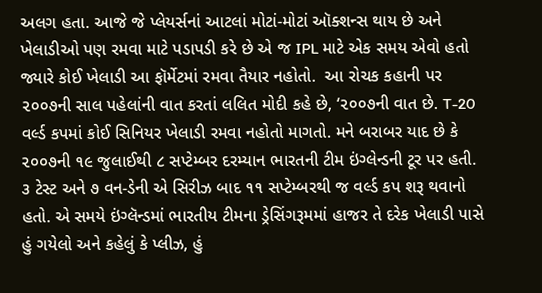અલગ હતા. આજે જે પ્લેયર્સનાં આટલાં મોટાં-મોટાં ઑક્શન્સ થાય છે અને ખેલાડીઓ પણ રમવા માટે પડાપડી કરે છે એ જ IPL માટે એક સમય એવો હતો જ્યારે કોઈ ખેલાડી આ ફૉર્મેટમાં રમવા તૈયાર નહોતો.  આ રોચક કહાની પર ૨૦૦૭ની સાલ પહેલાંની વાત કરતાં લલિત મોદી કહે છે, ‘૨૦૦૭ની વાત છે. T-20 વર્લ્ડ કપમાં કોઈ સિનિયર ખેલાડી રમવા નહોતો માગતો. મને બરાબર યાદ છે કે ૨૦૦૭ની ૧૯ જુલાઈથી ૮ સપ્ટેમ્બર દરમ્યાન ભારતની ટીમ ઇંગ્લેન્ડની ટૂર પર હતી. ૩ ટેસ્ટ અને ૭ વન-ડેની એ સિરીઝ બાદ ૧૧ સપ્ટેમ્બરથી જ વર્લ્ડ કપ શરૂ થવાનો હતો. એ સમયે ઇંગ્લૅન્ડમાં ભારતીય ટીમના ડ્રેસિંગરૂમમાં હાજર તે દરેક ખેલાડી પાસે હું ગયેલો અને કહેલું કે પ્લીઝ, હું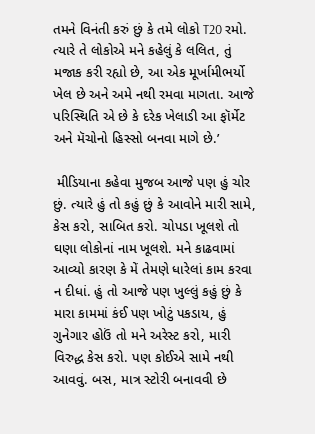તમને વિનંતી કરું છું કે તમે લોકો T20 રમો. ત્યારે તે લોકોએ મને કહેલું કે લલિત, તું મજાક કરી રહ્યો છે, આ એક મૂર્ખામીભર્યો ખેલ છે અને અમે નથી રમવા માગતા. આજે પરિસ્થિતિ એ છે કે દરેક ખેલાડી આ ફૉર્મેટ અને મૅચોનો હિસ્સો બનવા માગે છે.’

 મીડિયાના કહેવા મુજબ આજે પણ હું ચોર છું. ત્યારે હું તો કહું છું કે આવોને મારી સામે, કેસ કરો, સાબિત કરો. ચોપડા ખૂલશે તો ઘણા લોકોનાં નામ ખૂલશે. મને કાઢવામાં આવ્યો કારણ કે મેં તેમણે ધારેલાં કામ કરવા ન દીધાં. હું તો આજે પણ ખુલ્લું કહું છું કે મારા કામમાં કંઈ પણ ખોટું પકડાય, હું ગુનેગાર હોઉં તો મને અરેસ્ટ કરો, મારી વિરુદ્ધ કેસ કરો. પણ કોઈએ સામે નથી આવવું. બસ, માત્ર સ્ટોરી બનાવવી છે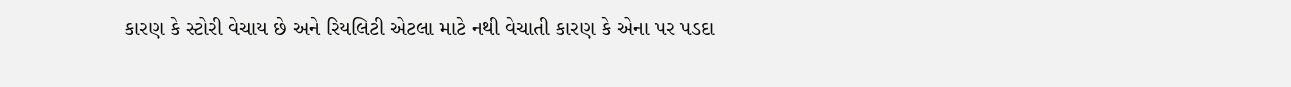કારણ કે સ્ટોરી વેચાય છે અને રિયલિટી એટલા માટે નથી વેચાતી કારણ કે એના પર પડદા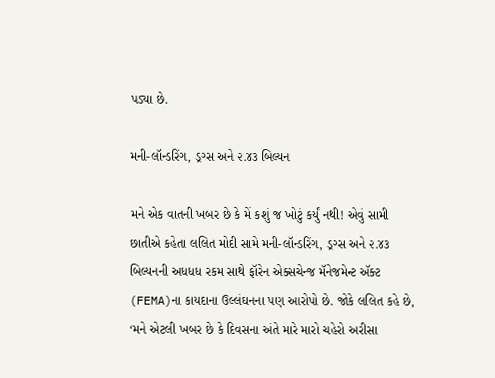પડ્યા છે.

મની-લૉન્ડરિંગ, ડ્રગ્સ અને ૨.૪૩ બિલ્યન

મને એક વાતની ખબર છે કે મેં કશું જ ખોટું કર્યું નથી! એવું સામી છાતીએ કહેતા લલિત મોદી સામે મની-લૉન્ડરિંગ, ડ્રગ્સ અને ૨.૪૩ બિલ્યનની અધધધ રકમ સાથે ફૉરેન એક્સચેન્જ મૅનેજમેન્ટ ઍક્ટ  (FEMA)ના કાયદાના ઉલ્લંઘનના પણ આરોપો છે. જોકે લલિત કહે છે, ‘મને એટલી ખબર છે કે દિવસના અંતે મારે મારો ચહેરો અરીસા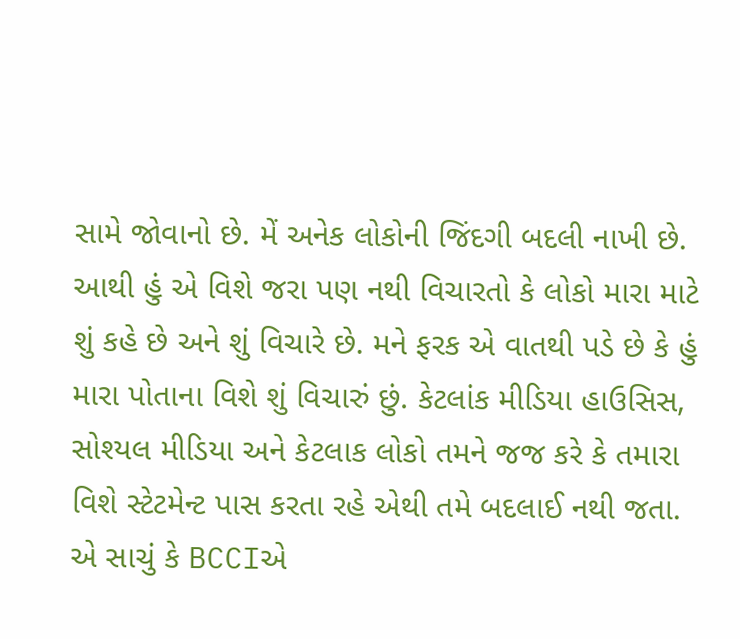સામે જોવાનો છે. મેં અનેક લોકોની જિંદગી બદલી નાખી છે. આથી હું એ વિશે જરા પણ નથી વિચારતો કે લોકો મારા માટે શું કહે છે અને શું વિચારે છે. મને ફરક એ વાતથી પડે છે કે હું મારા પોતાના વિશે શું વિચારું છું. કેટલાંક મીડિયા હાઉસિસ, સોશ્યલ મીડિયા અને કેટલાક લોકો તમને જજ કરે કે તમારા વિશે સ્ટેટમેન્ટ પાસ કરતા રહે એથી તમે બદલાઈ નથી જતા. એ સાચું કે BCCIએ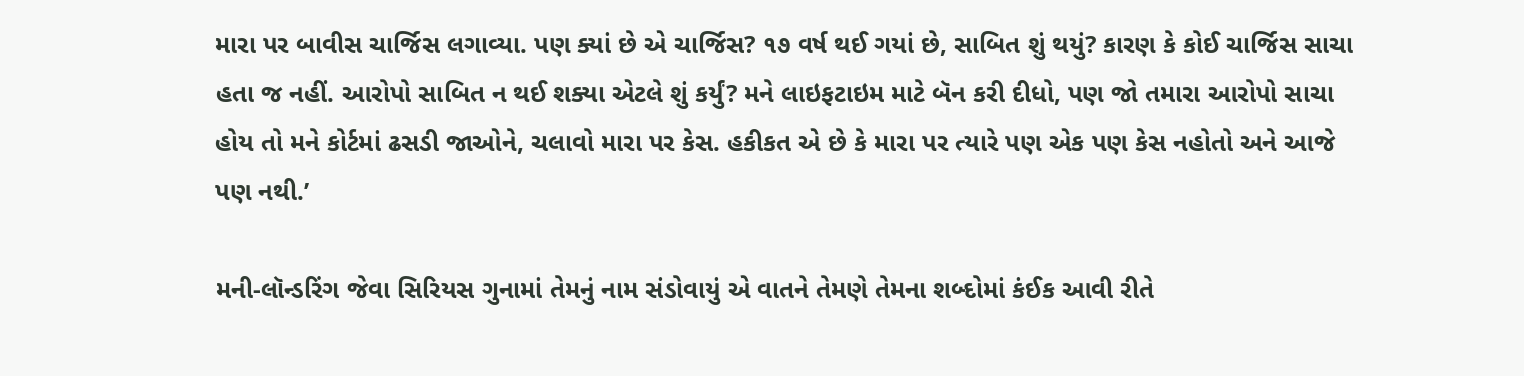મારા પર બાવીસ ચાર્જિસ લગાવ્યા. પણ ક્યાં છે એ ચાર્જિસ? ૧૭ વર્ષ થઈ ગયાં છે, સાબિત શું થયું? કારણ કે કોઈ ચાર્જિસ સાચા હતા જ નહીં. આરોપો સાબિત ન થઈ શક્યા એટલે શું કર્યું? મને લાઇફટાઇમ માટે બૅન કરી દીધો, પણ જો તમારા આરોપો સાચા હોય તો મને કોર્ટમાં ઢસડી જાઓને, ચલાવો મારા પર કેસ. હકીકત એ છે કે મારા પર ત્યારે પણ એક પણ કેસ નહોતો અને આજે પણ નથી.’

મની-લૉન્ડરિંગ જેવા સિરિયસ ગુનામાં તેમનું નામ સંડોવાયું એ વાતને તેમણે તેમના શબ્દોમાં કંઈક આવી રીતે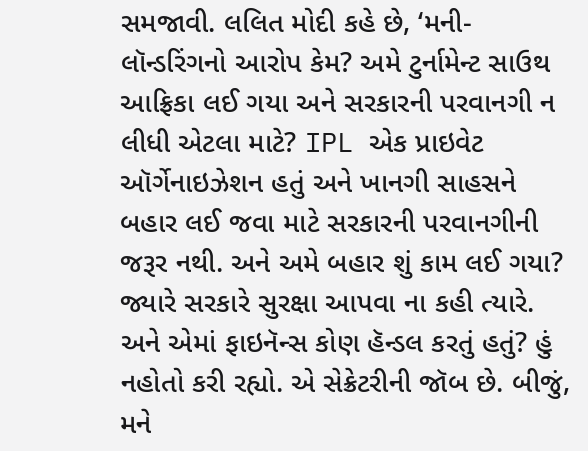સમજાવી. લલિત મોદી કહે છે, ‘મની-લૉન્ડરિંગનો આરોપ કેમ? અમે ટુર્નામેન્ટ સાઉથ આફ્રિકા લઈ ગયા અને સરકારની પરવાનગી ન લીધી એટલા માટે? IPL એક પ્રાઇવેટ ઑર્ગેનાઇઝેશન હતું અને ખાનગી સાહસને બહાર લઈ જવા માટે સરકારની પરવાનગીની જરૂર નથી. અને અમે બહાર શું કામ લઈ ગયા? જ્યારે સરકારે સુરક્ષા આપવા ના કહી ત્યારે. અને એમાં ફાઇનૅન્સ કોણ હૅન્ડલ કરતું હતું? હું નહોતો કરી રહ્યો. એ સેક્રેટરીની જૉબ છે. બીજું, મને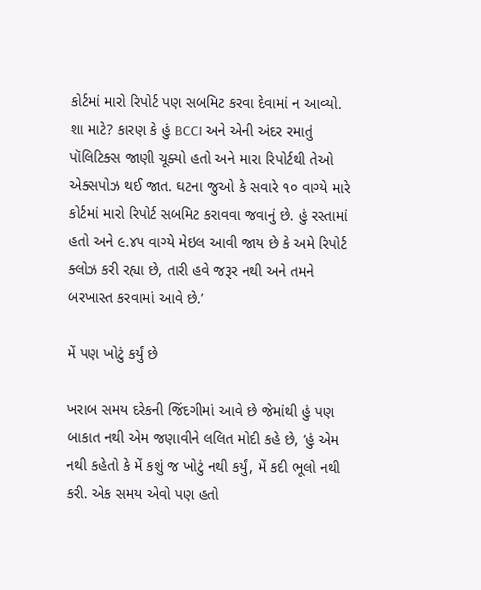કોર્ટમાં મારો રિપોર્ટ પણ સબમિટ કરવા દેવામાં ન આવ્યો. શા માટે? કારણ કે હું BCCI અને એની અંદર રમાતું પૉલિટિક્સ જાણી ચૂક્યો હતો અને મારા રિપોર્ટથી તેઓ  એક્સપોઝ થઈ જાત. ઘટના જુઓ કે સવારે ૧૦ વાગ્યે મારે કોર્ટમાં મારો રિપોર્ટ સબમિટ કરાવવા જવાનું છે. હું રસ્તામાં હતો અને ૯.૪૫ વાગ્યે મેઇલ આવી જાય છે કે અમે રિપોર્ટ ક્લોઝ કરી રહ્યા છે, તારી હવે જરૂર નથી અને તમને બરખાસ્ત કરવામાં આવે છે.’

મેં પણ ખોટું કર્યું છે

ખરાબ સમય દરેકની જિંદગીમાં આવે છે જેમાંથી હું પણ બાકાત નથી એમ જણાવીને લલિત મોદી કહે છે, ‘હું એમ નથી કહેતો કે મેં કશું જ ખોટું નથી કર્યું, મેં કદી ભૂલો નથી કરી. એક સમય એવો પણ હતો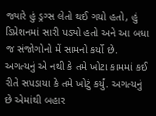જ્યારે હું ડ્રગ્સ લેતો થઈ ગયો હતો, હું ડિપ્રેશનમાં સારી પડ્યો હતો અને આ બધા જ સંજોગોનો મેં સામનો કર્યો છે. અગત્યનું એ નથી કે તમે ખોટા કામમાં કઈ રીતે સપડાયા કે તમે ખોટું કર્યું. અગત્યનું છે એમાંથી બહાર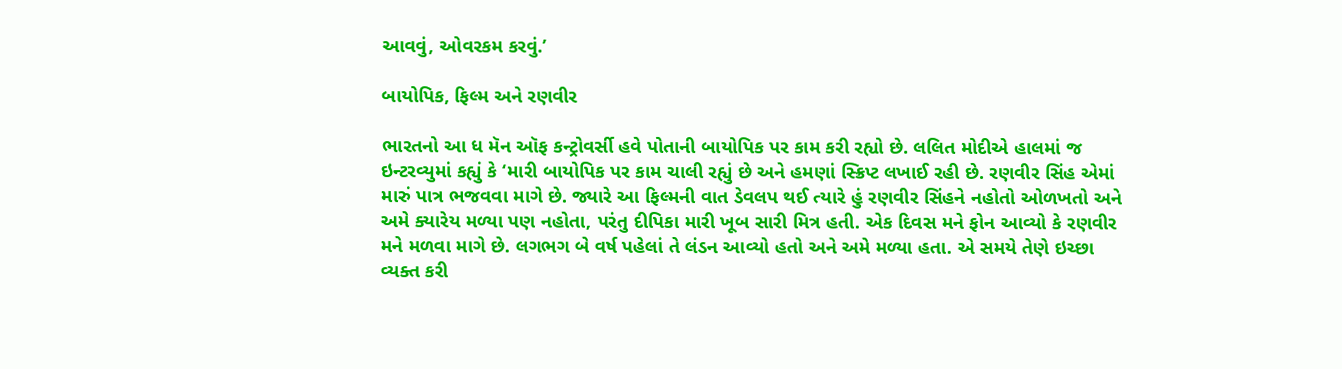આવવું, ઓવરકમ કરવું.’

બાયોપિક, ફિલ્મ અને રણવીર

ભારતનો આ ધ મૅન ઑફ કન્ટ્રોવર્સી હવે પોતાની બાયોપિક પર કામ કરી રહ્યો છે. લલિત મોદીએ હાલમાં જ ઇન્ટરવ્યુમાં કહ્યું કે ‘મારી બાયોપિક પર કામ ચાલી રહ્યું છે અને હમણાં સ્ક્રિપ્ટ લખાઈ રહી છે. રણવીર સિંહ એમાં મારું પાત્ર ભજવવા માગે છે. જ્યારે આ ફિલ્મની વાત ડેવલપ થઈ ત્યારે હું રણવીર સિંહને નહોતો ઓળખતો અને અમે ક્યારેય મળ્યા પણ નહોતા, પરંતુ દીપિકા મારી ખૂબ સારી મિત્ર હતી. એક દિવસ મને ફોન આવ્યો કે રણવીર મને મળવા માગે છે. લગભગ બે વર્ષ પહેલાં તે લંડન આવ્યો હતો અને અમે મળ્યા હતા. એ સમયે તેણે ઇચ્છા વ્યક્ત કરી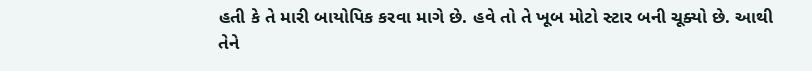હતી કે તે મારી બાયોપિક કરવા માગે છે. હવે તો તે ખૂબ મોટો સ્ટાર બની ચૂક્યો છે. આથી તેને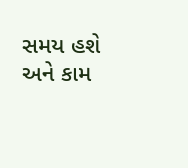સમય હશે અને કામ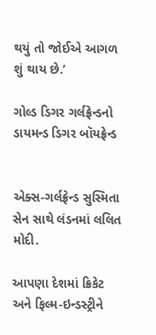થયું તો જોઈએ આગળ શું થાય છે.’

ગોલ્ડ ડિગર ગર્લફ્રેન્ડનો ડાયમન્ડ ડિગર બૉયફ્રેન્ડ


એક્સ-ગર્લફ્રેન્ડ સુસ્મિતા સેન સાથે લંડનમાં લલિત મોદી.

આપણા દેશમાં ક્રિકેટ અને ફિલ્મ-ઇન્ડસ્ટ્રીને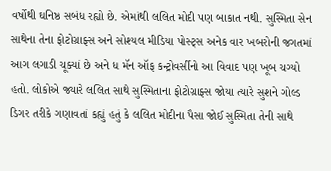વર્ષોથી ઘનિષ્ઠ સબંધ રહ્યો છે. એમાંથી લલિત મોદી પણ બાકાત નથી. સુસ્મિતા સેન સાથેના તેના ફોટોગ્રાફ્સ અને સોશ્યલ મીડિયા પોસ્ટ્સ અનેક વાર ખબરોની જગતમાં આગ લગાડી ચૂક્યાં છે અને ધ મૅન ઑફ કન્ટ્રોવર્સીનો આ વિવાદ પણ ખૂબ ચગ્યો હતો. લોકોએ જ્યારે લલિત સાથે સુસ્મિતાના ફોટોગ્રાફ્સ જોયા ત્યારે સુશને ગોલ્ડ ડિગર તરીકે ગણાવતાં કહ્યું હતું કે લલિત મોદીના પૈસા જોઈ સુસ્મિતા તેની સાથે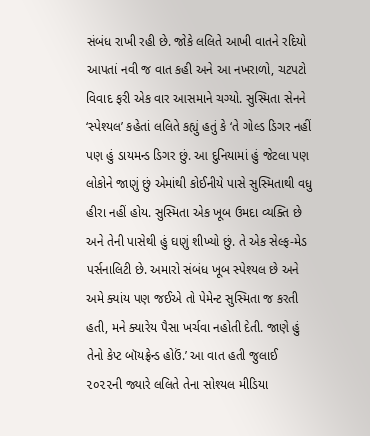સંબંધ રાખી રહી છે. જોકે લલિતે આખી વાતને રદિયો આપતાં નવી જ વાત કહી અને આ નખરાળો, ચટપટો વિવાદ ફરી એક વાર આસમાને ચગ્યો. સુસ્મિતા સેનને ‘સ્પેશ્યલ’ કહેતાં લલિતે કહ્યું હતું કે ‘તે ગોલ્ડ ડિગર નહીં પણ હું ડાયમન્ડ ડિગર છું. આ દુનિયામાં હું જેટલા પણ લોકોને જાણું છું એમાંથી કોઈનીયે પાસે સુસ્મિતાથી વધુ હીરા નહીં હોય. સુસ્મિતા એક ખૂબ ઉમદા વ્યક્તિ છે અને તેની પાસેથી હું ઘણું શીખ્યો છું. તે એક સેલ્ફ-મેડ પર્સનાલિટી છે. અમારો સંબંધ ખૂબ સ્પેશ્યલ છે અને અમે ક્યાંય પણ જઈએ તો પેમેન્ટ સુસ્મિતા જ કરતી હતી, મને ક્યારેય પૈસા ખર્ચવા નહોતી દેતી. જાણે હું તેનો કેપ્ટ બૉયફ્રેન્ડ હોઉં.’ આ વાત હતી જુલાઈ ૨૦૨૨ની જ્યારે લલિતે તેના સોશ્યલ મીડિયા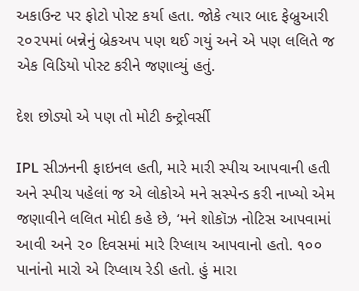અકાઉન્ટ પર ફોટો પોસ્ટ કર્યા હતા. જોકે ત્યાર બાદ ફેબ્રુઆરી ૨૦૨૫માં બન્નેનું બ્રેકઅપ પણ થઈ ગયું અને એ પણ લલિતે જ એક વિડિયો પોસ્ટ કરીને જણાવ્યું હતું.

દેશ છોડ્યો એ પણ તો મોટી કન્ટ્રોવર્સી

IPL સીઝનની ફાઇનલ હતી, મારે મારી સ્પીચ આપવાની હતી અને સ્પીચ પહેલાં જ એ લોકોએ મને સસ્પેન્ડ કરી નાખ્યો એમ જણાવીને લલિત મોદી કહે છે, ‘મને શોકૉઝ નોટિસ આપવામાં આવી અને ૨૦ દિવસમાં મારે રિપ્લાય આપવાનો હતો. ૧૦૦ પાનાંનો મારો એ રિપ્લાય રેડી હતો. હું મારા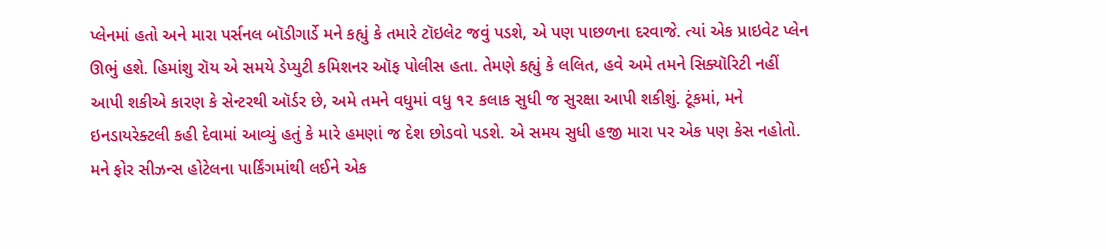પ્લેનમાં હતો અને મારા પર્સનલ બૉડીગાર્ડે મને કહ્યું કે તમારે ટૉઇલેટ જવું પડશે, એ પણ પાછળના દરવાજે. ત્યાં એક પ્રાઇવેટ પ્લેન ઊભું હશે. હિમાંશુ રૉય એ સમયે ડેપ્યુટી કમિશનર ઑફ પોલીસ હતા. તેમણે કહ્યું કે લલિત, હવે અમે તમને સિક્યૉરિટી નહીં આપી શકીએ કારણ કે સેન્ટરથી ઑર્ડર છે, અમે તમને વધુમાં વધુ ૧૨ કલાક સુધી જ સુરક્ષા આપી શકીશું. ટૂંકમાં, મને ઇનડાયરેક્ટલી કહી દેવામાં આવ્યું હતું કે મારે હમણાં જ દેશ છોડવો પડશે. એ સમય સુધી હજી મારા પર એક પણ કેસ નહોતો. મને ફોર સીઝન્સ હોટેલના પાર્કિંગમાંથી લઈને એક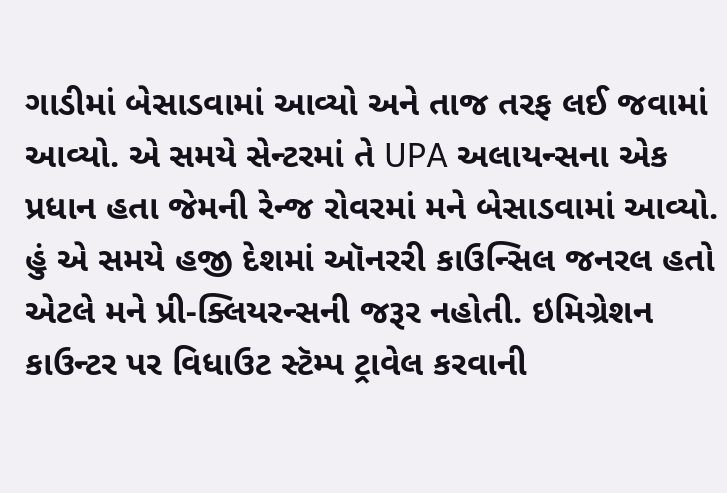ગાડીમાં બેસાડવામાં આવ્યો અને તાજ તરફ લઈ જવામાં આવ્યો. એ સમયે સેન્ટરમાં તે UPA અલાયન્સના એક પ્રધાન હતા જેમની રેન્જ રોવરમાં મને બેસાડવામાં આવ્યો. હું એ સમયે હજી દેશમાં ઑનરરી કાઉન્સિલ જનરલ હતો એટલે મને પ્રી-ક્લિયરન્સની જરૂર નહોતી. ઇમિગ્રેશન કાઉન્ટર પર વિધાઉટ સ્ટૅમ્પ ટ્રાવેલ કરવાની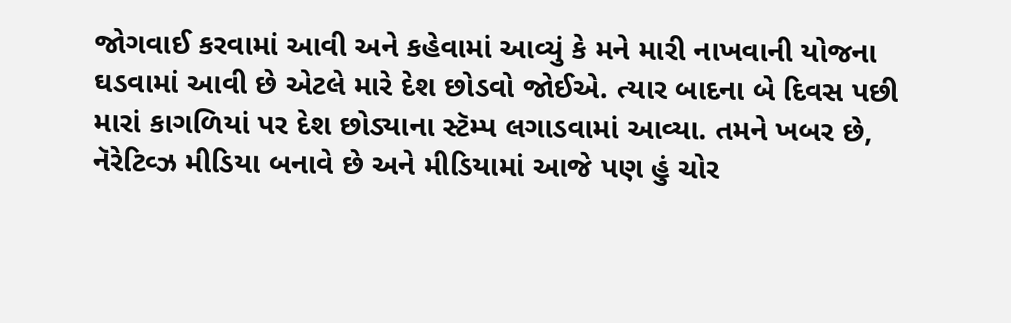જોગવાઈ કરવામાં આવી અને કહેવામાં આવ્યું કે મને મારી નાખવાની યોજના ઘડવામાં આવી છે એટલે મારે દેશ છોડવો જોઈએ. ત્યાર બાદના બે દિવસ પછી મારાં કાગળિયાં પર દેશ છોડ્યાના સ્ટૅમ્પ લગાડવામાં આવ્યા. તમને ખબર છે, નૅરેટિવ્ઝ મીડિયા બનાવે છે અને મીડિયામાં આજે પણ હું ચોર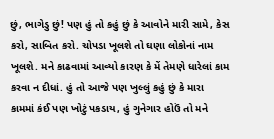છું, ભાગેડુ છું! પણ હું તો કહું છું કે આવોને મારી સામે, કેસ કરો, સાબિત કરો. ચોપડા ખૂલશે તો ઘણા લોકોનાં નામ ખૂલશે. મને કાઢવામાં આવ્યો કારણ કે મેં તેમણે ધારેલાં કામ કરવા ન દીધાં. હું તો આજે પણ ખુલ્લું કહું છું કે મારા કામમાં કંઈ પણ ખોટું પકડાય, હું ગુનેગાર હોઉં તો મને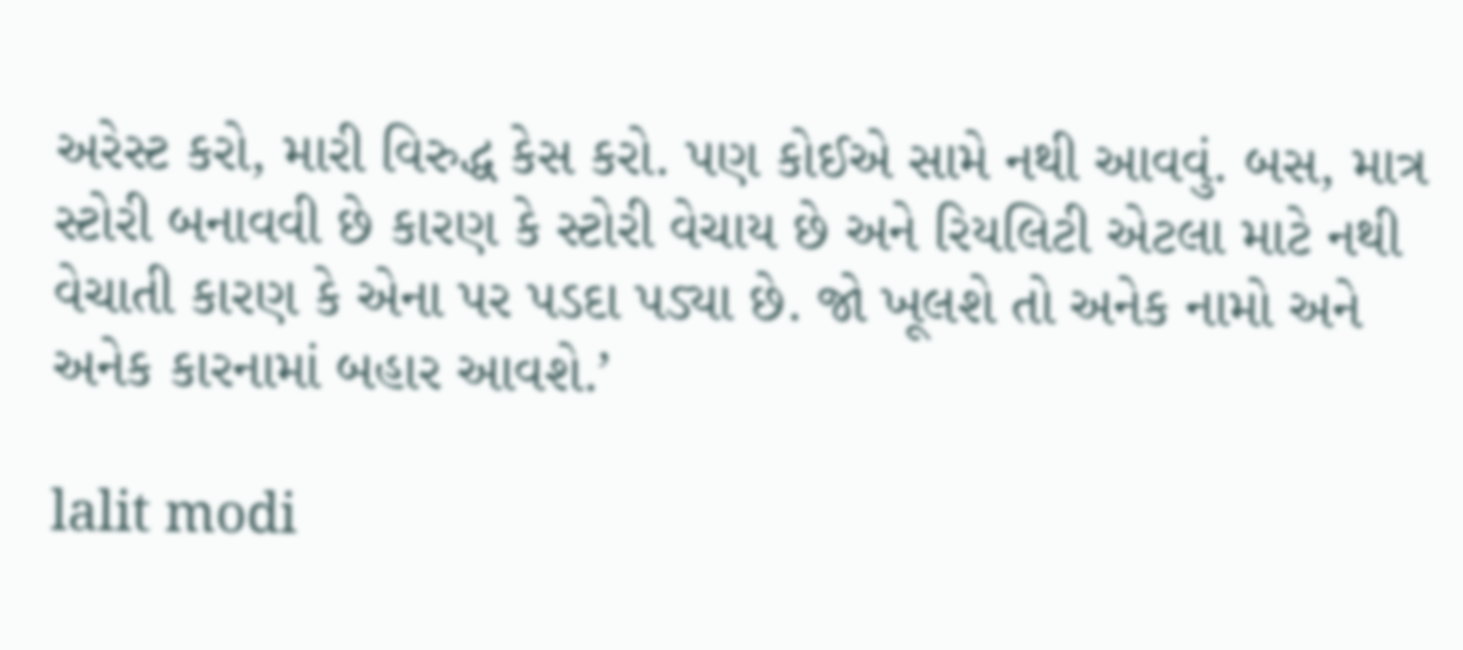અરેસ્ટ કરો, મારી વિરુદ્ધ કેસ કરો. પણ કોઈએ સામે નથી આવવું. બસ, માત્ર સ્ટોરી બનાવવી છે કારણ કે સ્ટોરી વેચાય છે અને રિયલિટી એટલા માટે નથી વેચાતી કારણ કે એના પર પડદા પડ્યા છે. જો ખૂલશે તો અનેક નામો અને અનેક કારનામાં બહાર આવશે.’

lalit modi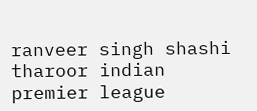ranveer singh shashi tharoor indian premier league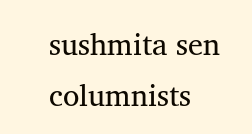sushmita sen columnists